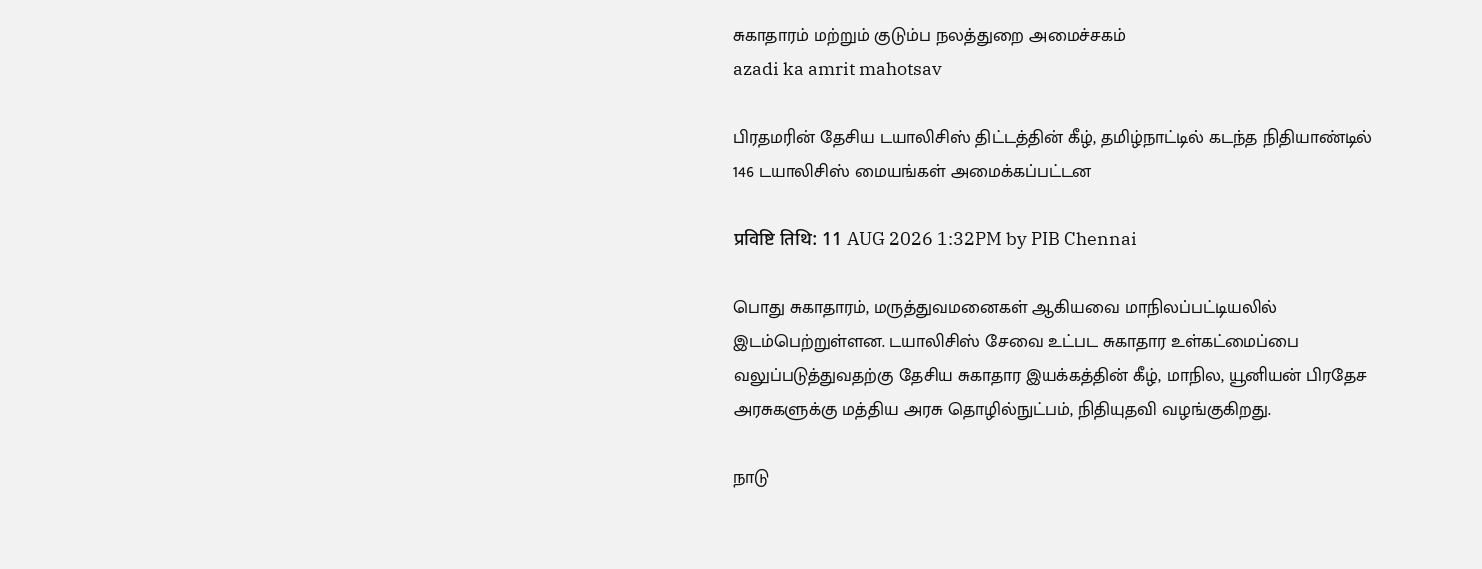சுகாதாரம் மற்றும் குடும்ப நலத்துறை அமைச்சகம்
azadi ka amrit mahotsav

பிரதமரின் தேசிய டயாலிசிஸ் திட்டத்தின் கீழ், தமிழ்நாட்டில் கடந்த நிதியாண்டில் 146 டயாலிசிஸ் மையங்கள் அமைக்கப்பட்டன

प्रविष्टि तिथि: 11 AUG 2026 1:32PM by PIB Chennai

பொது சுகாதாரம், மருத்துவமனைகள் ஆகியவை மாநிலப்பட்டியலில் இடம்பெற்றுள்ளன. டயாலிசிஸ் சேவை உட்பட சுகாதார உள்கட்மைப்பை வலுப்படுத்துவதற்கு தேசிய சுகாதார இயக்கத்தின் கீழ், மாநில, யூனியன் பிரதேச அரசுகளுக்கு மத்திய அரசு தொழில்நுட்பம், நிதியுதவி வழங்குகிறது.

நாடு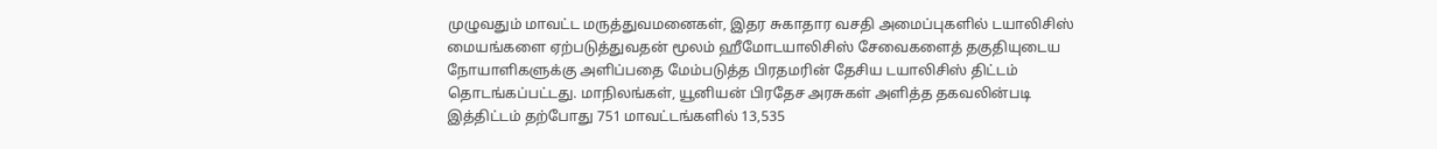முழுவதும் மாவட்ட மருத்துவமனைகள், இதர சுகாதார வசதி அமைப்புகளில் டயாலிசிஸ் மையங்களை ஏற்படுத்துவதன் மூலம் ஹீமோடயாலிசிஸ் சேவைகளைத் தகுதியுடைய நோயாளிகளுக்கு அளிப்பதை மேம்படுத்த பிரதமரின் தேசிய டயாலிசிஸ் திட்டம் தொடங்கப்பட்டது. மாநிலங்கள், யூனியன் பிரதேச அரசுகள் அளித்த தகவலின்படி இத்திட்டம் தற்போது 751 மாவட்டங்களில் 13,535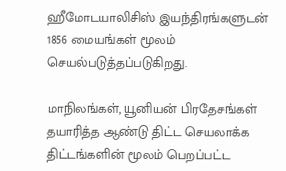ஹீமோடயாலிசிஸ் இயந்திரங்களுடன் 1856 மையங்கள் மூலம் செயல்படுத்தப்படுகிறது.

மாநிலங்கள், யூனியன் பிரதேசங்கள் தயாரித்த ஆண்டு திட்ட செயலாக்க திட்டங்களின் மூலம் பெறப்பட்ட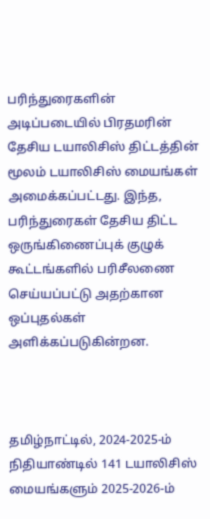பரிந்துரைகளின் அடிப்படையில் பிரதமரின் தேசிய டயாலிசிஸ் திட்டத்தின் மூலம் டயாலிசிஸ் மையங்கள் அமைக்கப்பட்டது. இந்த, பரிந்துரைகள் தேசிய திட்ட ஒருங்கிணைப்புக் குழுக் கூட்டங்களில் பரிசீலணை செய்யப்பட்டு அதற்கான ஒப்புதல்கள் அளிக்கப்படுகின்றன.



தமிழ்நாட்டில், 2024-2025-ம் நிதியாண்டில் 141 டயாலிசிஸ் மையங்களும் 2025-2026-ம்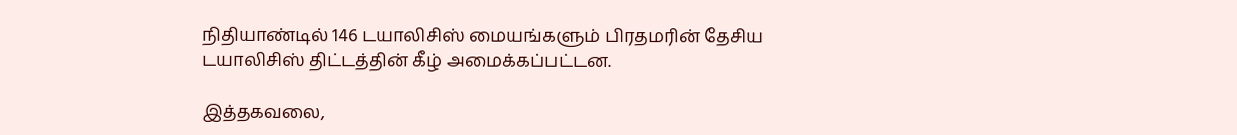நிதியாண்டில் 146 டயாலிசிஸ் மையங்களும் பிரதமரின் தேசிய டயாலிசிஸ் திட்டத்தின் கீழ் அமைக்கப்பட்டன.

இத்தகவலை,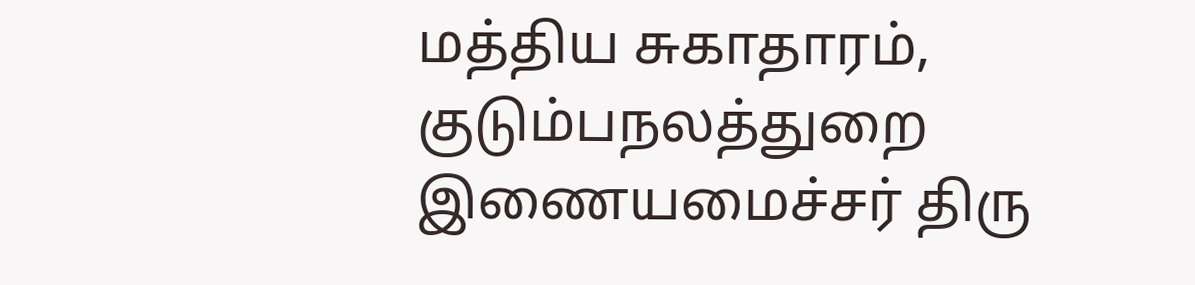மத்திய சுகாதாரம், குடும்பநலத்துறை இணையமைச்சர் திரு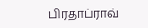பிரதாப்ராவ்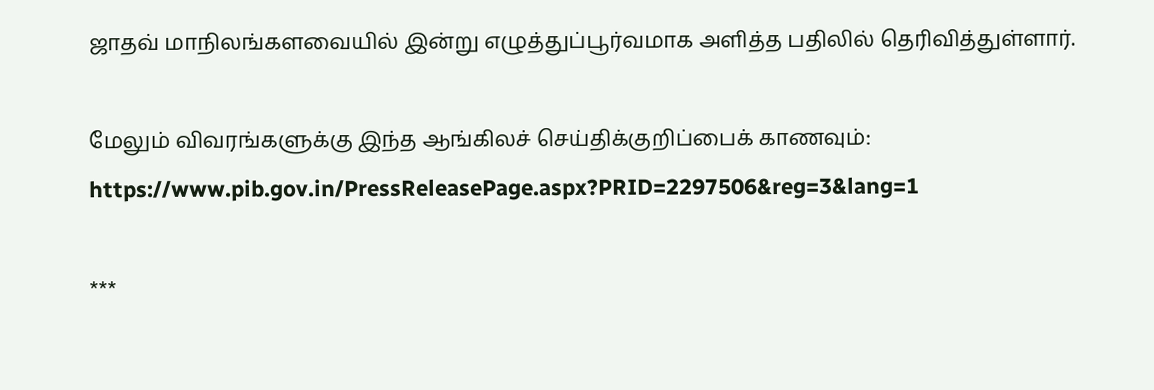ஜாதவ் மாநிலங்களவையில் இன்று எழுத்துப்பூர்வமாக அளித்த பதிலில் தெரிவித்துள்ளார்.

மேலும் விவரங்களுக்கு இந்த ஆங்கிலச் செய்திக்குறிப்பைக் காணவும்: https://www.pib.gov.in/PressReleasePage.aspx?PRID=2297506&reg=3&lang=1

***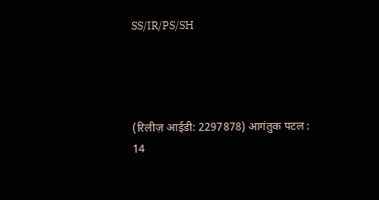SS/IR/PS/SH




(रिलीज़ आईडी: 2297878) आगंतुक पटल : 14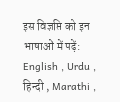इस विज्ञप्ति को इन भाषाओं में पढ़ें: English , Urdu , हिन्दी , Marathi ,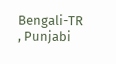Bengali-TR , Punjabi